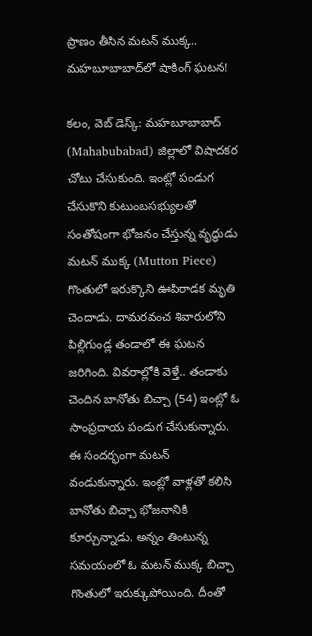ప్రాణం తీసిన మ‌ట‌న్ ముక్క.. మహబూబాబాద్‌లో షాకింగ్ ఘ‌ట‌న‌!

క‌లం, వెబ్ డెస్క్‌: మ‌హ‌బూబాబాద్ (Mahabubabad) జిల్లాలో విషాద‌క‌ర‌ చోటు చేసుకుంది. ఇంట్లో పండుగ చేసుకొని కుటుంబస‌భ్యుల‌తో సంతోషంగా భోజ‌నం చేస్తున్న వృద్ధుడు మ‌ట‌న్ ముక్క (Mutton Piece) గొంతులో ఇరుక్కొని ఊపిరాడ‌క‌ మృతి చెందాడు. దామరవంచ శివారులోని పిల్లిగుండ్ల తండాలో ఈ ఘ‌ట‌న జ‌రిగింది. వివ‌రాల్లోకి వెళ్తే.. తండాకు చెందిన బానోతు బిచ్చా (54) ఇంట్లో ఓ సాంప్ర‌దాయ‌ పండుగ చేసుకున్నారు. ఈ సంద‌ర్భంగా మ‌ట‌న్ వండుకున్నారు. ఇంట్లో వాళ్ల‌తో క‌లిసి బానోతు బిచ్చా భోజనానికి కూర్చున్నాడు. అన్నం తింటున్న స‌మ‌యంలో ఓ మ‌ట‌న్ ముక్క బిచ్చా గొంతులో ఇరుక్కుపోయింది. దీంతో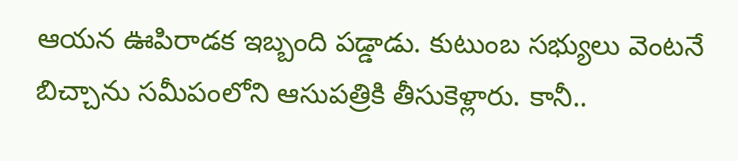ఆయ‌న ఊపిరాడ‌క ఇబ్బంది ప‌డ్డాడు. కుటుంబ స‌భ్యులు వెంట‌నే బిచ్చాను సమీపంలోని ఆసుపత్రికి తీసుకెళ్లారు. కానీ..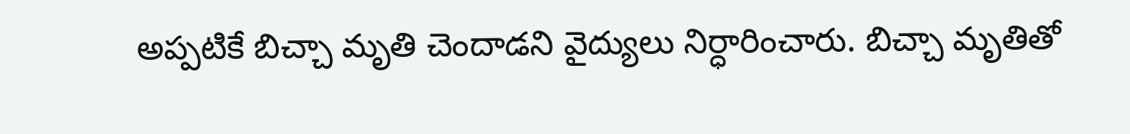అప్పటికే బిచ్చా మృతి చెందాడని వైద్యులు నిర్ధారించారు. బిచ్చా మృతితో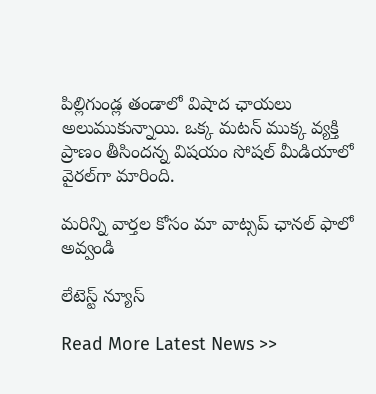పిల్లిగుండ్ల తండాలో విషాద ఛాయ‌లు అలుముకున్నాయి. ఒక్క మ‌ట‌న్ ముక్క వ్య‌క్తి ప్రాణం తీసింద‌న్న విష‌యం సోష‌ల్ మీడియాలో వైర‌ల్‌గా మారింది.

మ‌రిన్ని వార్త‌ల కోసం మా వాట్స‌ప్ ఛాన‌ల్ ఫాలో అవ్వండి

లేటెస్ట్ న్యూస్‌

Read More Latest News >>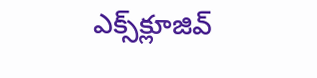ఎక్స్‌క్లూజివ్‌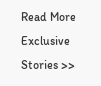Read More Exclusive Stories >>